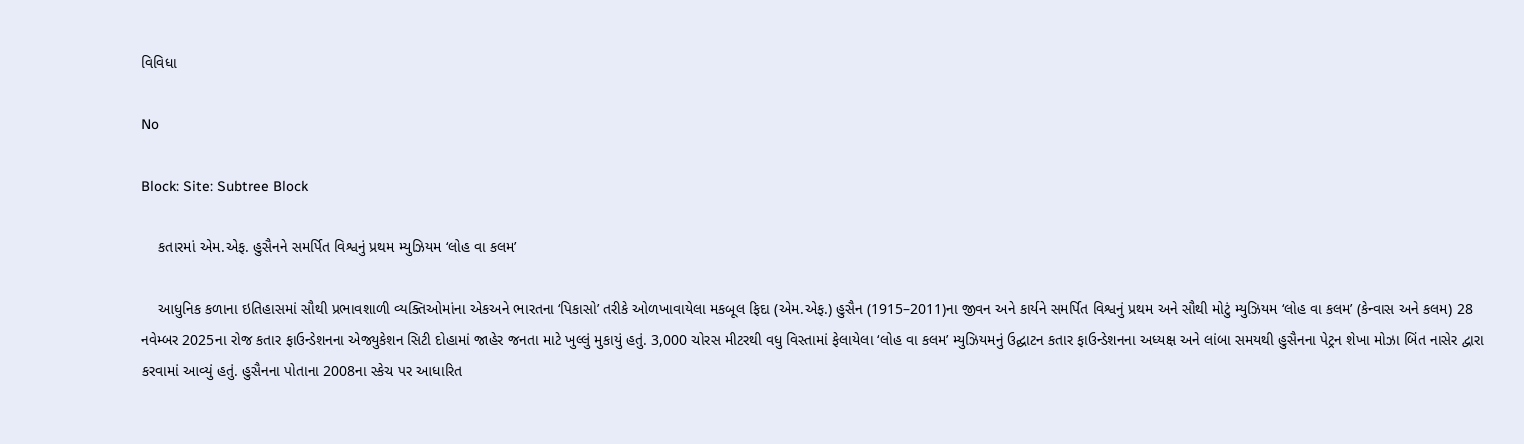વિવિધા

No

Block: Site: Subtree Block

    કતારમાં એમ.એફ. હુસૈનને સમર્પિત વિશ્વનું પ્રથમ મ્યુઝિયમ ‘લોહ વા કલમ’

    આધુનિક કળાના ઇતિહાસમાં સૌથી પ્રભાવશાળી વ્યક્તિઓમાંના એકઅને ભારતના ‘પિકાસો’ તરીકે ઓળખાવાયેલા મકબૂલ ફિદા (એમ.એફ.) હુસૈન (1915–2011)ના જીવન અને કાર્યને સમર્પિત વિશ્વનું પ્રથમ અને સૌથી મોટું મ્યુઝિયમ ‘લોહ વા કલમ’ (કેન્વાસ અને કલમ) 28 નવેમ્બર 2025ના રોજ કતાર ફાઉન્ડેશનના એજ્યુકેશન સિટી દોહામાં જાહેર જનતા માટે ખુલ્લું મુકાયું હતું. 3,000 ચોરસ મીટરથી વધુ વિસ્તામાં ફેલાયેલા ‘લોહ વા કલમ’ મ્યુઝિયમનું ઉદ્ઘાટન કતાર ફાઉન્ડેશનના અધ્યક્ષ અને લાંબા સમયથી હુસૈનના પેટ્રન શેખા મોઝા બિંત નાસેર દ્વારા કરવામાં આવ્યું હતું. હુસૈનના પોતાના 2008ના સ્કેચ પર આધારિત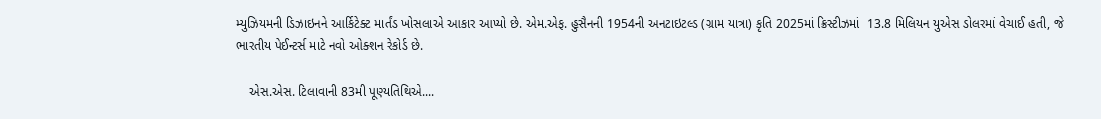મ્યુઝિયમની ડિઝાઇનને આર્કિટેક્ટ માર્તંડ ખોસલાએ આકાર આપ્યો છે. એમ.એફ. હુસૈનની 1954ની અનટાઇટલ્ડ (ગ્રામ યાત્રા) કૃતિ 2025માં ક્રિસ્ટીઝમાં  13.8 મિલિયન યુએસ ડોલરમાં વેચાઈ હતી, જે ભારતીય પેઈન્ટર્સ માટે નવો ઓક્શન રેકોર્ડ છે.

    એસ.એસ. ટિલાવાની 83મી પૂણ્યતિથિએ....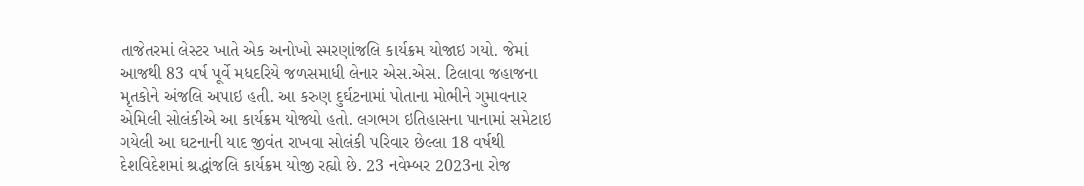તાજેતરમાં લેસ્ટર ખાતે એક અનોખો સ્મરણાંજલિ કાર્યક્રમ યોજાઇ ગયો. જેમાં આજથી 83 વર્ષ પૂર્વે મધદરિયે જળસમાધી લેનાર એસ.એસ. ટિલાવા જહાજના મૃતકોને અંજલિ અપાઇ હતી. આ કરુણ દુર્ઘટનામાં પોતાના મોભીને ગુમાવનાર એમિલી સોલંકીએ આ કાર્યક્રમ યોજ્યો હતો. લગભગ ઇતિહાસના પાનામાં સમેટાઇ ગયેલી આ ઘટનાની યાદ જીવંત રાખવા સોલંકી પરિવાર છેલ્લા 18 વર્ષથી દેશવિદેશમાં શ્રદ્ધાંજલિ કાર્યક્રમ યોજી રહ્યો છે. 23 નવેમ્બર 2023ના રોજ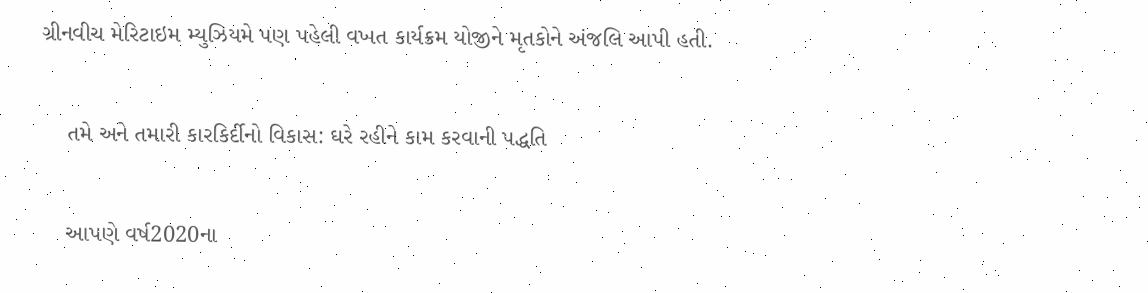ગ્રીનવીચ મેરિટાઇમ મ્યુઝિયમે પણ પહેલી વખત કાર્યક્રમ યોજીને મૃતકોને અંજલિ આપી હતી.

    તમે અને તમારી કારકિર્દીનો વિકાસ: ઘરે રહીને કામ કરવાની પદ્ધતિ

    આપણે વર્ષ2020ના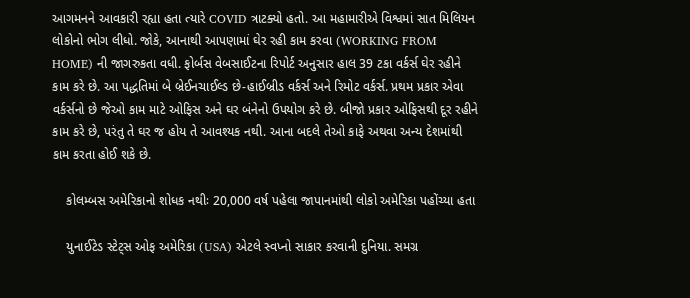આગમનને આવકારી રહ્યા હતા ત્યારે COVID ત્રાટક્યો હતો. આ મહામારીએ વિશ્વમાં સાત મિલિયન લોકોનો ભોગ લીધો. જોકે, આનાથી આપણામાં ઘેર રહી કામ કરવા (WORKING FROM HOME) ની જાગરુકતા વધી. ફોર્બસ વેબસાઈટના રિપોર્ટ અનુસાર હાલ 39 ટકા વર્કર્સ ઘેર રહીને કામ કરે છે. આ પદ્ધતિમાં બે બ્રેઈનચાઈલ્ડ છે-હાઈબ્રીડ વર્કર્સ અને રિમોટ વર્કર્સ. પ્રથમ પ્રકાર એવા વર્કર્સનો છે જેઓ કામ માટે ઓફિસ અને ઘર બંનેનો ઉપયોગ કરે છે. બીજો પ્રકાર ઓફિસથી દૂર રહીને કામ કરે છે, પરંતુ તે ઘર જ હોય તે આવશ્યક નથી. આના બદલે તેઓ કાફે અથવા અન્ય દેશમાંથી કામ કરતા હોઈ શકે છે.

    કોલમ્બસ અમેરિકાનો શોધક નથીઃ 20,000 વર્ષ પહેલા જાપાનમાંથી લોકો અમેરિકા પહોંચ્યા હતા

    યુનાઈટેડ સ્ટેટ્સ ઓફ અમેરિકા (USA) એટલે સ્વપ્નો સાકાર કરવાની દુનિયા. સમગ્ર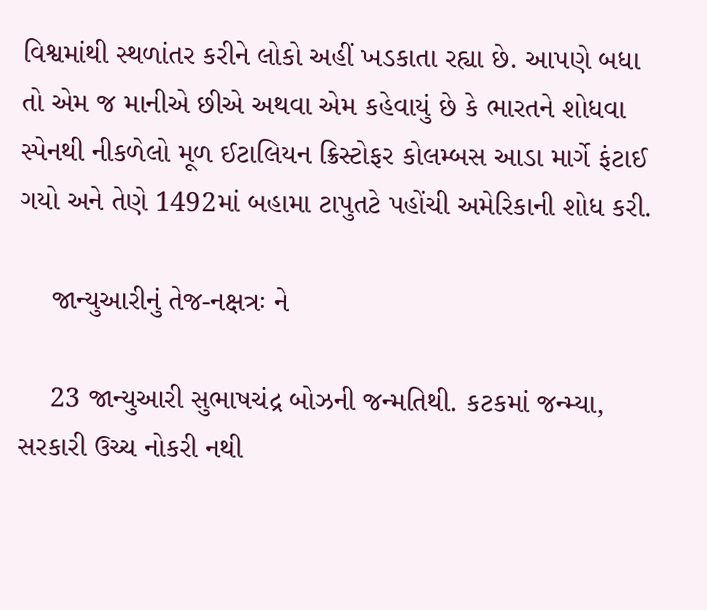વિશ્વમાંથી સ્થળાંતર કરીને લોકો અહીં ખડકાતા રહ્યા છે. આપણે બધા તો એમ જ માનીએ છીએ અથવા એમ કહેવાયું છે કે ભારતને શોધવા સ્પેનથી નીકળેલો મૂળ ઈટાલિયન ક્રિસ્ટોફર કોલમ્બસ આડા માર્ગે ફંટાઈ ગયો અને તેણે 1492માં બહામા ટાપુતટે પહોંચી અમેરિકાની શોધ કરી.

    જાન્યુઆરીનું તેજ-નક્ષત્રઃ ને

    23 જાન્યુઆરી સુભાષચંદ્ર બોઝની જન્મતિથી. કટકમાં જન્મ્યા, સરકારી ઉચ્ચ નોકરી નથી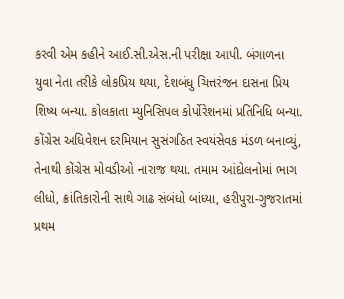કરવી એમ કહીને આઈ.સી.એસ.ની પરીક્ષા આપી. બંગાળના યુવા નેતા તરીકે લોકપ્રિય થયા, દેશબંધુ ચિત્તરંજન દાસના પ્રિય શિષ્ય બન્યા. કોલકાતા મ્યુનિસિપલ કોર્પોરેશનમાં પ્રતિનિધિ બન્યા. કોંગ્રેસ અધિવેશન દરમિયાન સુસંગઠિત સ્વયંસેવક મંડળ બનાવ્યું, તેનાથી કોંગ્રેસ મોવડીઓ નારાજ થયા. તમામ આંદોલનોમાં ભાગ લીધો, ક્રાંતિકારોની સાથે ગાઢ સંબંધો બાંધ્યા, હરીપુરા-ગુજરાતમાં પ્રથમ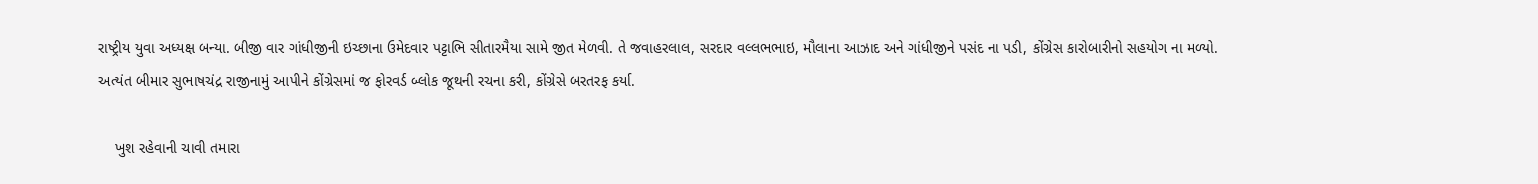રાષ્ટ્રીય યુવા અધ્યક્ષ બન્યા. બીજી વાર ગાંધીજીની ઇચ્છાના ઉમેદવાર પટ્ટાભિ સીતારમૈયા સામે જીત મેળવી. તે જવાહરલાલ, સરદાર વલ્લભભાઇ, મૌલાના આઝાદ અને ગાંધીજીને પસંદ ના પડી, કોંગ્રેસ કારોબારીનો સહયોગ ના મળ્યો. અત્યંત બીમાર સુભાષચંદ્ર રાજીનામું આપીને કોંગ્રેસમાં જ ફોરવર્ડ બ્લોક જૂથની રચના કરી, કોંગ્રેસે બરતરફ કર્યા.

    ખુશ રહેવાની ચાવી તમારા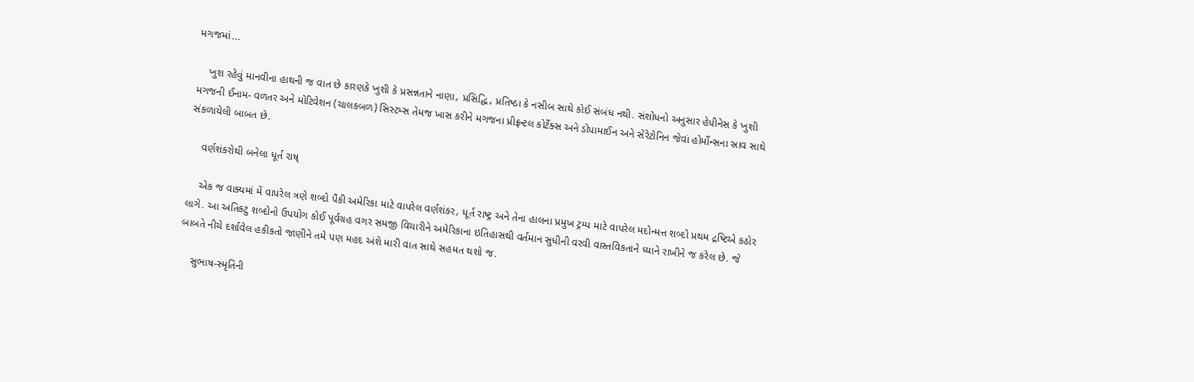મગજમાં...

    ખુશ રહેવું માનવીના હાથની જ વાત છે કારણકે ખુશી કે પ્રસન્નતાને નાણા, પ્રસિદ્ધિ, પ્રતિષ્ઠા કે નસીબ સાથે કોઈ સંબંધ નથી. સંશોધનો અનુસાર હેપીનેસ કે ખુશી મગજની ઈનામ- વળતર અને મોટિવેશન (ચાલકબળ) સિસ્ટમ્સ તેમજ ખાસ કરીને મગજના પ્રીફ્રન્ટલ કોર્ટેક્સ અને ડોપામાઈન અને સેરેટોનિન જેવાં હોર્મોન્સના સ્રાવ સાથે સંકળાયેલી બાબત છે.

    વર્ણશંકરોથી બનેલા ધૂર્ત રાષ્

    એક જ વાક્યમાં મેં વાપરેલ ત્રણે શબ્દો પૈકી અમેરિકા માટે વાપરેલ વર્ણશંકર, ધૂર્ત રાષ્ટ્ર અને તેના હાલના પ્રમુખ ટ્રમ્પ માટે વાપરેલ મદોન્મત્ત શબ્દો પ્રથમ દ્રષ્ટિએ કઠોર લાગે. આ અતિકટુ શબ્દોનો ઉપયોગ કોઈ પૂર્વગ્રહ વગર સમજી વિચારીને અમેરિકાના ઇતિહાસથી વર્તમાન સુધીની વરવી વાસ્તવિકતાને ધ્યાને રાખીને જ કરેલ છે. જે બાબતે નીચે દર્શાવેલ હકીકતો જાણીને તમે પણ મહદ અંશે મારી વાત સાથે સહમત થશો જ.

    સુભાષ-સ્મૃતિની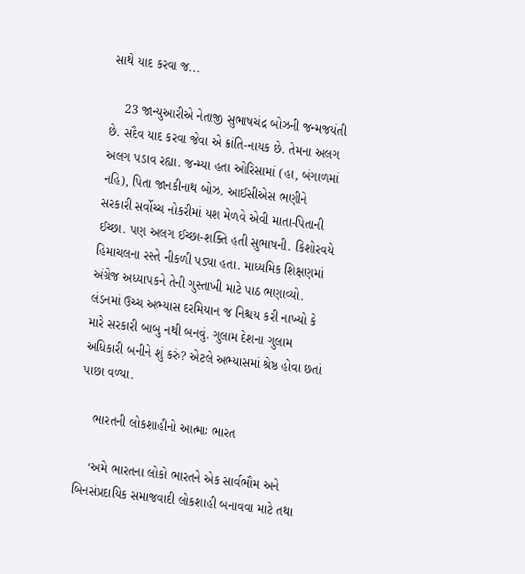સાથે યાદ કરવા જ...

    23 જાન્યુઆરીએ નેતાજી સુભાષચંદ્ર બોઝની જન્મજયંતી છે. સદૈવ યાદ કરવા જેવા એ ક્રાંતિ-નાયક છે. તેમના અલગ અલગ પડાવ રહ્યા. જન્મ્યા હતા ઓરિસામાં (હા, બંગાળમાં નહિ), પિતા જાનકીનાથ બોઝ. આઈસીએસ ભણીને સરકારી સર્વોચ્ચ નોકરીમાં યશ મેળવે એવી માતા-પિતાની ઈચ્છા. પણ અલગ ઈચ્છા-શક્તિ હતી સુભાષની. કિશોરવયે હિમાચલના રસ્તે નીકળી પડ્યા હતા. માધ્યમિક શિક્ષણમાં અંગ્રેજ અધ્યાપકને તેની ગુસ્તાખી માટે પાઠ ભણાવ્યો. લંડનમાં ઉચ્ચ અભ્યાસ દરમિયાન જ નિશ્ચય કરી નાખ્યો કે મારે સરકારી બાબુ નથી બનવું. ગુલામ દેશના ગુલામ અધિકારી બનીને શું કરું? એટલે અભ્યાસમાં શ્રેષ્ઠ હોવા છતાં પાછા વળ્યા.

    ભારતની લોકશાહીનો આત્માઃ ભારત

    ‘અમે ભારતના લોકો ભારતને એક સાર્વભૌમ અને બિનસંપ્રદાયિક સમાજવાદી લોકશાહી બનાવવા માટે તથા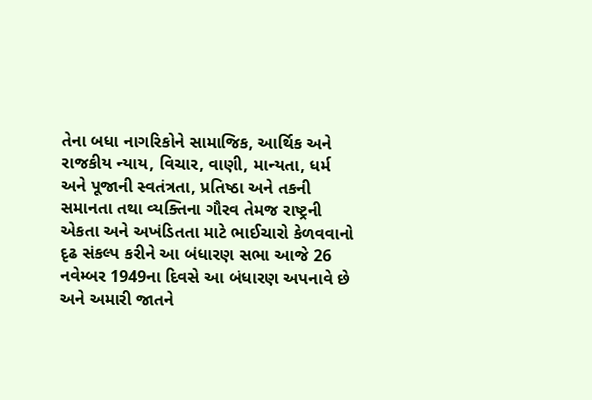તેના બધા નાગરિકોને સામાજિક, આર્થિક અને રાજકીય ન્યાય, વિચાર, વાણી, માન્યતા, ધર્મ અને પૂજાની સ્વતંત્રતા, પ્રતિષ્ઠા અને તકની સમાનતા તથા વ્યક્તિના ગૌરવ તેમજ રાષ્ટ્રની એકતા અને અખંડિતતા માટે ભાઈચારો કેળવવાનો દૃઢ સંકલ્પ કરીને આ બંધારણ સભા આજે 26 નવેમ્બર 1949ના દિવસે આ બંધારણ અપનાવે છે અને અમારી જાતને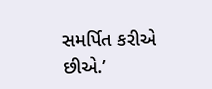સમર્પિત કરીએ છીએ.’